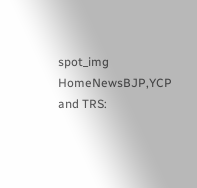spot_img
HomeNewsBJP,YCP and TRS: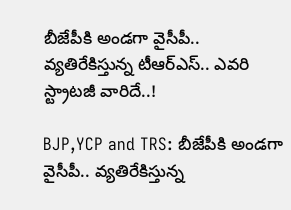బీజేపీకి అండగా వైసీపీ.. వ్యతిరేకిస్తున్న టీఆర్ఎస్.. ఎవరి స్ట్రాటజీ వారిదే..!

BJP,YCP and TRS: బీజేపీకి అండగా వైసీపీ.. వ్యతిరేకిస్తున్న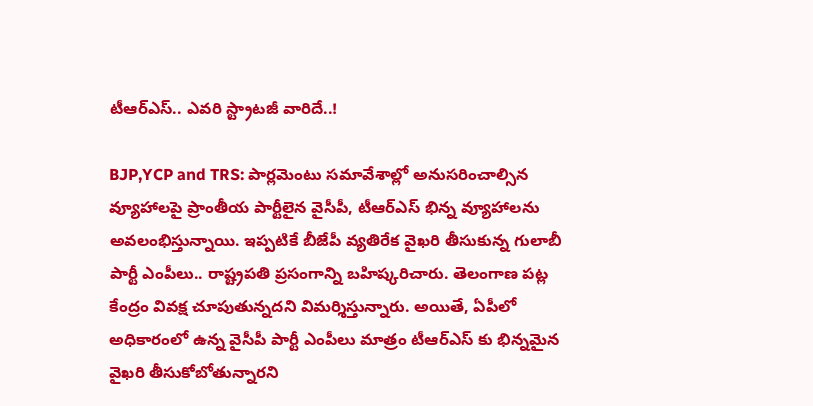టీఆర్ఎస్.. ఎవరి స్ట్రాటజీ వారిదే..!

BJP,YCP and TRS: పార్లమెంటు సమావేశాల్లో అనుసరించాల్సిన వ్యూహాలపై ప్రాంతీయ పార్టీలైన వైసీపీ, టీఆర్ఎస్ భిన్న వ్యూహాలను అవలంభిస్తున్నాయి. ఇప్పటికే బీజేపీ వ్యతిరేక వైఖరి తీసుకున్న గులాబీ పార్టీ ఎంపీలు.. రాష్ట్రపతి ప్రసంగాన్ని బహిష్కరిచారు. తెలంగాణ పట్ల కేంద్రం వివక్ష చూపుతున్నదని విమర్శిస్తున్నారు. అయితే, ఏపీలో అధికారంలో ఉన్న వైసీపీ పార్టీ ఎంపీలు మాత్రం టీఆర్ఎస్ కు భిన్నమైన వైఖరి తీసుకోబోతున్నారని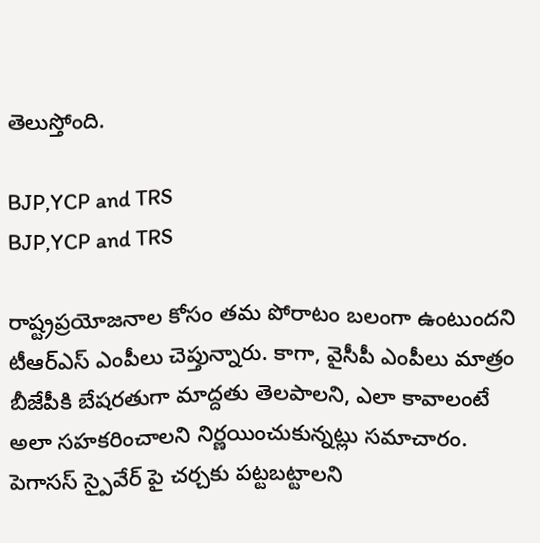తెలుస్తోంది.

BJP,YCP and TRS
BJP,YCP and TRS

రాష్ట్రప్రయోజనాల కోసం తమ పోరాటం బలంగా ఉంటుందని టీఆర్ఎస్ ఎంపీలు చెప్తున్నారు. కాగా, వైసీపీ ఎంపీలు మాత్రం బీజేపీకి బేషరతుగా మాద్దతు తెలపాలని, ఎలా కావాలంటే అలా సహకరించాలని నిర్ణయించుకున్నట్లు సమాచారం. పెగాసస్ స్పైవేర్ పై చర్చకు పట్టబట్టాలని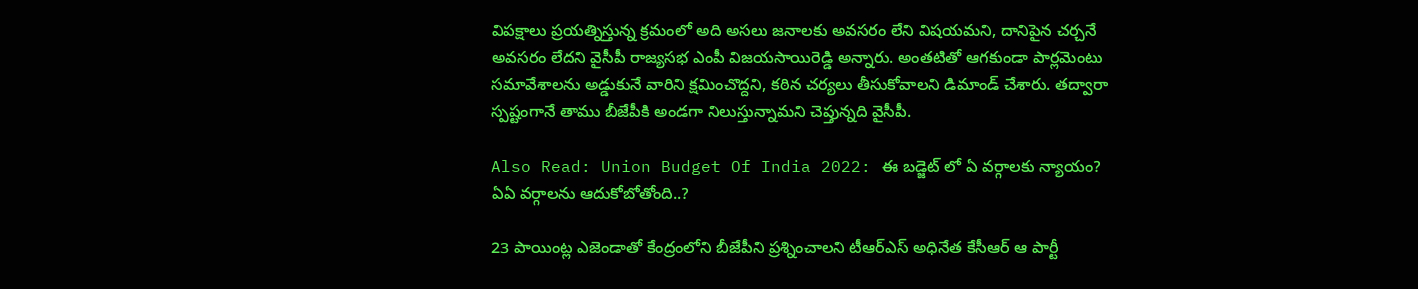విపక్షాలు ప్రయత్నిస్తున్న క్రమంలో అది అసలు జనాలకు అవసరం లేని విషయమని, దానిపైన చర్చనే అవసరం లేదని వైసీపీ రాజ్యసభ ఎంపీ విజయసాయిరెడ్డి అన్నారు. అంతటితో ఆగకుండా పార్లమెంటు సమావేశాలను అడ్డుకునే వారిని క్షమించొద్దని, కఠిన చర్యలు తీసుకోవాలని డిమాండ్ చేశారు. తద్వారా స్పష్టంగానే తాము బీజేపీకి అండగా నిలుస్తున్నామని చెప్తున్నది వైసీపీ.

Also Read: Union Budget Of India 2022: ఈ బడ్జెట్ లో ఏ వర్గాలకు న్యాయం? ఏఏ వర్గాలను ఆదుకోబోతోంది..?

23 పాయింట్ల ఎజెండాతో కేంద్రంలోని బీజేపీని ప్రశ్నించాలని టీఆర్ఎస్ అధినేత కేసీఆర్ ఆ పార్టీ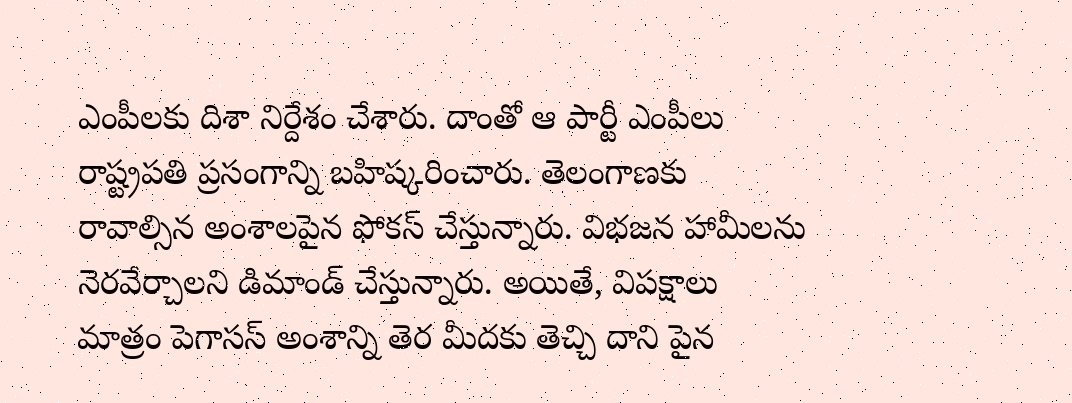ఎంపీలకు దిశా నిర్దేశం చేశారు. దాంతో ఆ పార్టీ ఎంపీలు రాష్ట్రపతి ప్రసంగాన్ని బహిష్కరించారు. తెలంగాణకు రావాల్సిన అంశాలపైన ఫోకస్ చేస్తున్నారు. విభజన హామీలను నెరవేర్చాలని డిమాండ్ చేస్తున్నారు. అయితే, విపక్షాలు మాత్రం పెగాసస్ అంశాన్ని తెర మీదకు తెచ్చి దాని పైన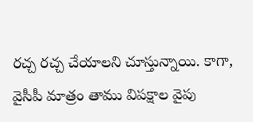రచ్చ రచ్చ చేయాలని చూస్తున్నాయి. కాగా, వైసీపీ మాత్రం తాము విపక్షాల వైపు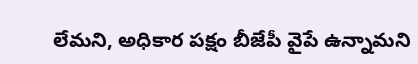లేమని, అధికార పక్షం బీజేపీ వైపే ఉన్నామని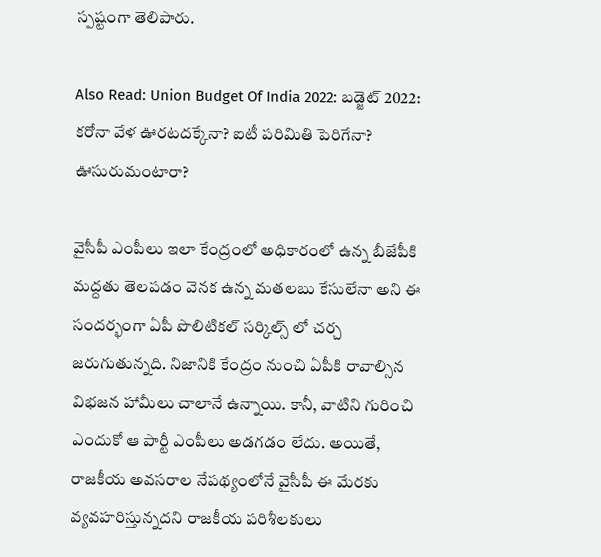స్పష్టంగా తెలిపారు.

Also Read: Union Budget Of India 2022: బడ్జెట్ 2022: కరోనా వేళ ఊరటదక్కేనా? ఐటీ పరిమితి పెరిగేనా? ఊసురుమంటారా?

వైసీపీ ఎంపీలు ఇలా కేంద్రంలో అధికారంలో ఉన్న బీజేపీకి మద్దతు తెలపడం వెనక ఉన్న మతలబు కేసులేనా అని ఈ సందర్భంగా ఏపీ పొలిటికల్ సర్కిల్స్ లో చర్చ జరుగుతున్నది. నిజానికి కేంద్రం నుంచి ఏపీకి రావాల్సిన విభజన హామీలు చాలానే ఉన్నాయి. కానీ, వాటిని గురించి ఎందుకో ఆ పార్టీ ఎంపీలు అడగడం లేదు. అయితే, రాజకీయ అవసరాల నేపథ్యంలోనే వైసీపీ ఈ మేరకు వ్యవహరిస్తున్నదని రాజకీయ పరిశీలకులు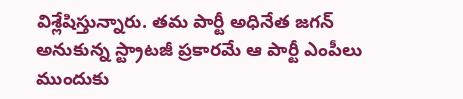విశ్లేషిస్తున్నారు. తమ పార్టీ అధినేత జగన్ అనుకున్న స్ట్రాటజీ ప్రకారమే ఆ పార్టీ ఎంపీలు ముందుకు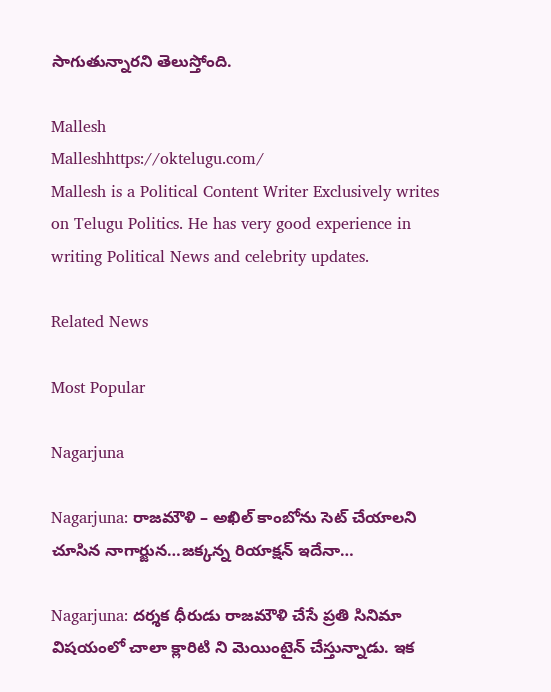సాగుతున్నారని తెలుస్తోంది.

Mallesh
Malleshhttps://oktelugu.com/
Mallesh is a Political Content Writer Exclusively writes on Telugu Politics. He has very good experience in writing Political News and celebrity updates.

Related News

Most Popular

Nagarjuna

Nagarjuna: రాజమౌళి – అఖిల్ కాంబోను సెట్ చేయాలని చూసిన నాగార్జున…జక్కన్న రియాక్షన్ ఇదేనా…

Nagarjuna: దర్శక ధీరుడు రాజమౌళి చేసే ప్రతి సినిమా విషయంలో చాలా క్లారిటి ని మెయింటైన్ చేస్తున్నాడు. ఇక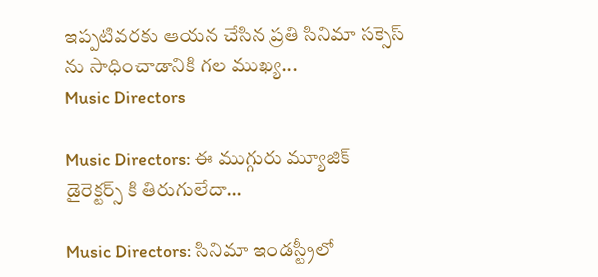ఇప్పటివరకు ఆయన చేసిన ప్రతి సినిమా సక్సెస్ ను సాధించాడానికి గల ముఖ్య...
Music Directors

Music Directors: ఈ ముగ్గురు మ్యూజిక్ డైరెక్టర్స్ కి తిరుగులేదా…

Music Directors: సినిమా ఇండస్ట్రీలో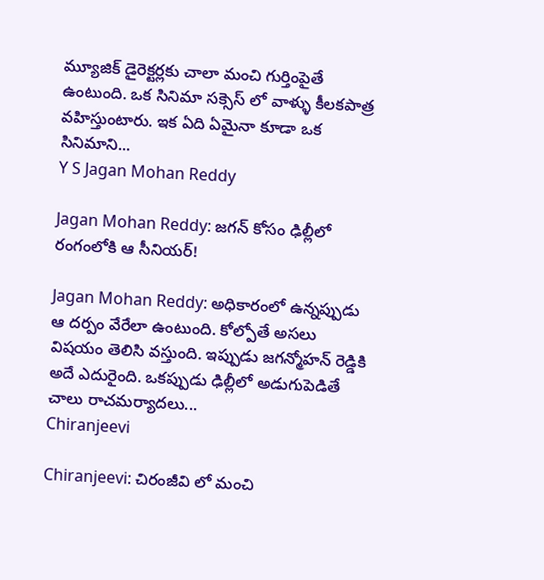మ్యూజిక్ డైరెక్టర్లకు చాలా మంచి గుర్తింపైతే ఉంటుంది. ఒక సినిమా సక్సెస్ లో వాళ్ళు కీలకపాత్ర వహిస్తుంటారు. ఇక ఏది ఏమైనా కూడా ఒక సినిమాని...
Y S Jagan Mohan Reddy

Jagan Mohan Reddy: జగన్ కోసం ఢిల్లీలో రంగంలోకి ఆ సీనియర్!

Jagan Mohan Reddy: అధికారంలో ఉన్నప్పుడు ఆ దర్పం వేరేలా ఉంటుంది. కోల్పోతే అసలు విషయం తెలిసి వస్తుంది. ఇప్పుడు జగన్మోహన్ రెడ్డికి అదే ఎదురైంది. ఒకప్పుడు ఢిల్లీలో అడుగుపెడితే చాలు రాచమర్యాదలు...
Chiranjeevi

Chiranjeevi: చిరంజీవి లో మంచి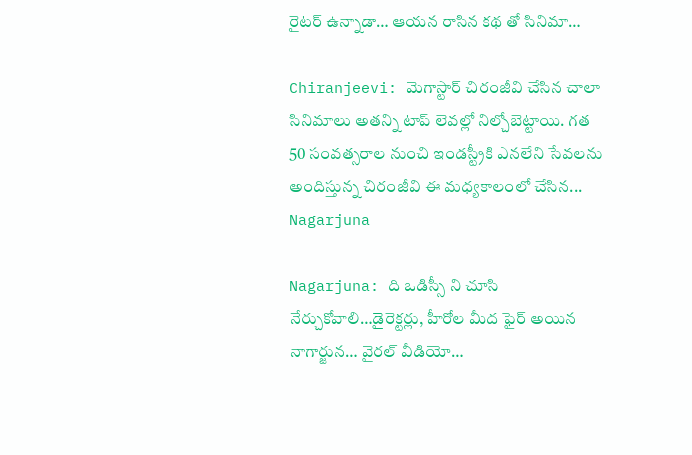రైటర్ ఉన్నాడా… ఆయన రాసిన కథ తో సినిమా…

Chiranjeevi: మెగాస్టార్ చిరంజీవి చేసిన చాలా సినిమాలు అతన్ని టాప్ లెవల్లో నిల్చోబెట్టాయి. గత 50 సంవత్సరాల నుంచి ఇండస్ట్రీకి ఎనలేని సేవలను అందిస్తున్న చిరంజీవి ఈ మధ్యకాలంలో చేసిన...
Nagarjuna

Nagarjuna: ది ఒడిస్సీ ని చూసి నేర్చుకోవాలి…డైరెక్టర్లు, హీరోల మీద ఫైర్ అయిన నాగార్జున… వైరల్ వీడియో…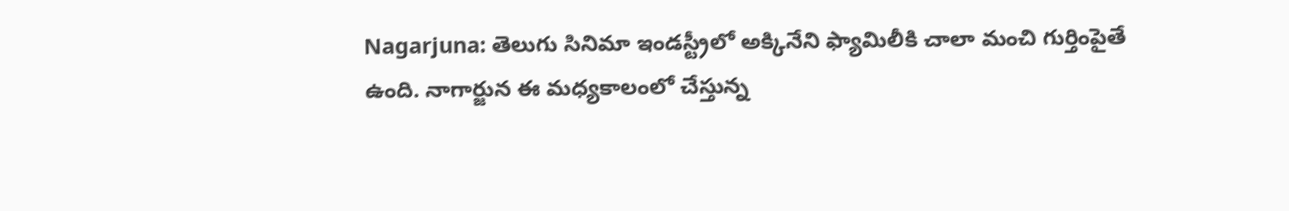Nagarjuna: తెలుగు సినిమా ఇండస్ట్రీలో అక్కినేని ఫ్యామిలీకి చాలా మంచి గుర్తింపైతే ఉంది. నాగార్జున ఈ మధ్యకాలంలో చేస్తున్న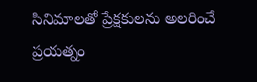సినిమాలతో ప్రేక్షకులను అలరించే ప్రయత్నం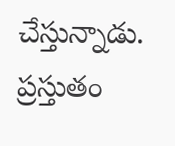చేస్తున్నాడు. ప్రస్తుతం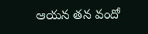ఆయన తన వందో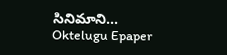సినిమాని...
Oktelugu Epaper